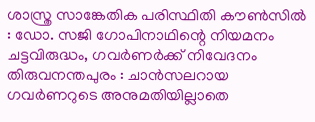ശാസ്ത്ര സാങ്കേതിക പരിസ്ഥിതി കൗൺസിൽ : ഡോ. സജി ഗോപിനാഥിന്റെ നിയമനം ചട്ടവിരുദ്ധം, ഗവർണർക്ക് നിവേദനം
തിരുവനന്തപുരം : ചാൻസലറായ ഗവർണറുടെ അനുമതിയില്ലാതെ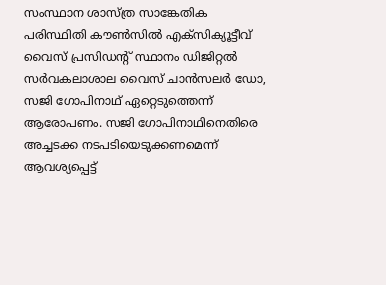സംസ്ഥാന ശാസ്ത്ര സാങ്കേതിക പരിസ്ഥിതി കൗൺസിൽ എക്സിക്യൂട്ടീവ് വൈസ് പ്രസിഡന്റ് സ്ഥാനം ഡിജിറ്റൽ സർവകലാശാല വൈസ് ചാൻസലർ ഡോ, സജി ഗോപിനാഥ് ഏറ്റെടുത്തെന്ന് ആരോപണം. സജി ഗോപിനാഥിനെതിരെ അച്ചടക്ക നടപടിയെടുക്കണമെന്ന് ആവശ്യപ്പെട്ട്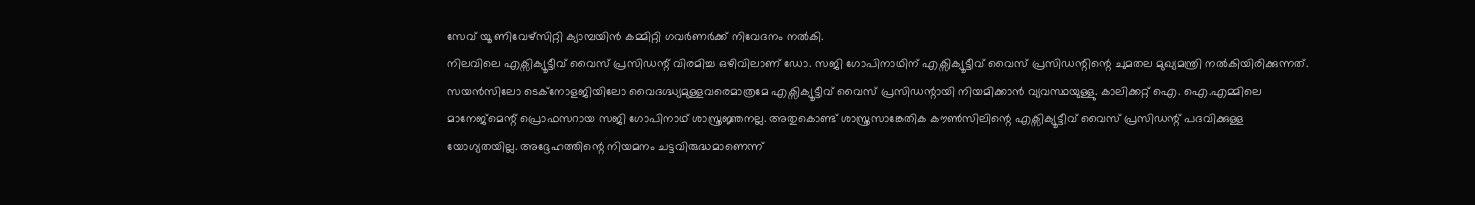സേവ് യൂ ണിവേഴ്സിറ്റി ക്യാമ്പയിൻ കമ്മിറ്റി ഗവർണർക്ക് നിവേദനം നൽകി.
നിലവിലെ എക്സിക്യൂട്ടീവ് വൈസ് പ്രസിഡന്റ് വിരമിച്ച ഒഴിവിലാണ് ഡോ. സജി ഗോപിനാഥിന് എക്സിക്യൂട്ടീവ് വൈസ് പ്രസിഡന്റിന്റെ ചുമതല മുഖ്യമന്ത്രി നൽകിയിരിക്കുന്നത്. സയൻസിലോ ടെക്നോളജിയിലോ വൈദഗ്ദ്ധ്യമുള്ളവരെമാത്രമേ എക്സിക്യൂട്ടീവ് വൈസ് പ്രസിഡന്റായി നിയമിക്കാൻ വ്യവസ്ഥയുള്ളു. കാലിക്കറ്റ് ഐ. ഐ.എമ്മിലെ മാനേജ്മെന്റ് പ്രൊഫസറായ സജി ഗോപിനാഥ് ശാസ്ത്രജ്ഞനല്ല. അതുകൊണ്ട് ശാസ്ത്രസാങ്കേതിക കൗൺസിലിന്റെ എക്സിക്യൂട്ടീവ് വൈസ് പ്രസിഡന്റ് പദവിക്കുള്ള യോഗ്യതയില്ല. അദ്ദേഹത്തിന്റെ നിയമനം ചട്ടവിരുദ്ധമാണെന്ന്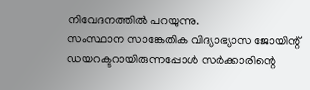നിവേദനത്തിൽ പറയുന്നു.
സംസ്ഥാന സാങ്കേതിക വിദ്യാഭ്യാസ ജോയിന്റ് ഡയറക്ടറായിരുന്നപ്പോൾ സർക്കാരിന്റെ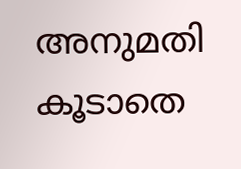അനുമതി കൂടാതെ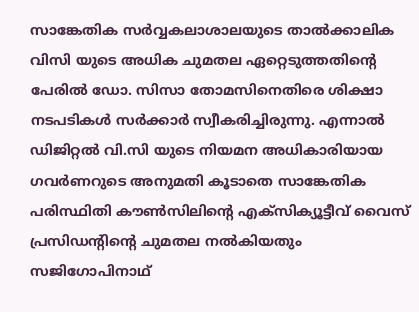സാങ്കേതിക സർവ്വകലാശാലയുടെ താൽക്കാലിക വിസി യുടെ അധിക ചുമതല ഏറ്റെടുത്തതിന്റെ പേരിൽ ഡോ. സിസാ തോമസിനെതിരെ ശിക്ഷാ നടപടികൾ സർക്കാർ സ്വീകരിച്ചിരുന്നു. എന്നാൽ ഡിജിറ്റൽ വി.സി യുടെ നിയമന അധികാരിയായ ഗവർണറുടെ അനുമതി കൂടാതെ സാങ്കേതിക പരിസ്ഥിതി കൗൺസിലിന്റെ എക്സിക്യൂട്ടീവ് വൈസ് പ്രസിഡന്റിന്റെ ചുമതല നൽകിയതും സജിഗോപിനാഥ്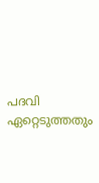പദവി ഏറ്റെടുത്തതും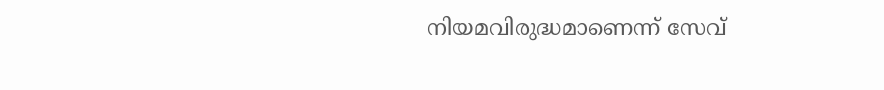നിയമവിരുദ്ധമാണെന്ന് സേവ്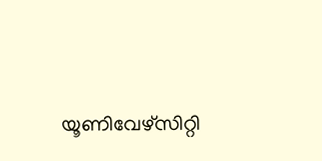യൂണിവേഴ്സിറ്റി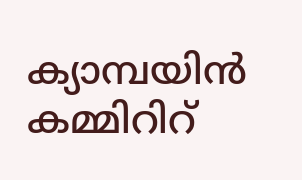ക്യാമ്പയിൻ കമ്മിറിറ്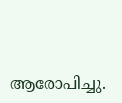ആരോപിച്ചു.